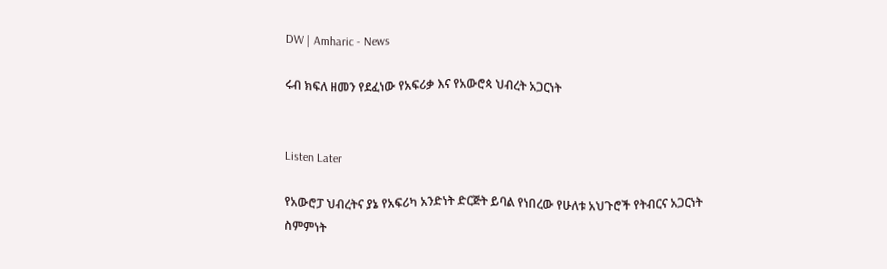DW | Amharic - News

ሩብ ክፍለ ዘመን የደፈነው የአፍሪቃ እና የአውሮጳ ህብረት አጋርነት


Listen Later

የአውሮፓ ህብረትና ያኔ የአፍሪካ አንድነት ድርጅት ይባል የነበረው የሁለቱ አህጉሮች የትብርና አጋርነት ስምምነት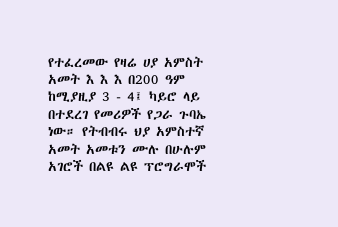የተፈረመው የዛሬ ሀያ አምስት አመት እ እ እ በ200 ዓም ከሚያዚያ 3 - 4፤ ካይሮ ላይ በተደረገ የመሪዎች የጋራ ጉባኤ ነው። የትብብሩ ህያ አምስተኛ አመት አመቱን ሙሉ በሁሉም አገሮች በልዩ ልዩ ፕሮግራሞች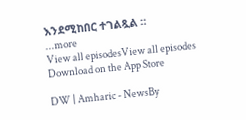እንደሚከበር ተገልጿል ።
...more
View all episodesView all episodes
Download on the App Store

DW | Amharic - NewsBy